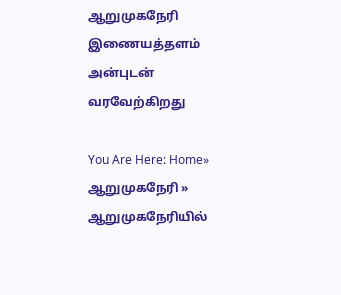ஆறுமுகநேரி இணையத்தளம் அன்புடன் வரவேற்கிறது

You Are Here: Home» ஆறுமுகநேரி » ஆறுமுகநேரியில்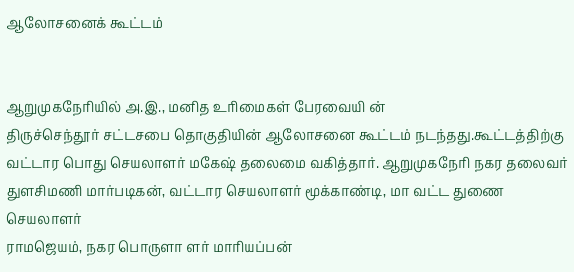ஆலோசனைக் கூட்டம்


ஆறுமுகநேரியில் அ.இ., மனித உரிமைகள் பேரவையி ன்
திருச்செந்தூர் சட்டசபை தொகுதியின் ஆலோசனை கூட்டம் நடந்தது.கூட்டத்திற்கு
வட்டார பொது செயலாளர் மகேஷ் தலைமை வகித்தார். ஆறுமுகநேரி நகர தலைவர்
துளசிமணி மார்படிகன், வட்டார செயலாளர் மூக்காண்டி, மா வட்ட துணை செயலாளர்
ராமஜெயம், நகர பொருளா ளர் மாரியப்பன்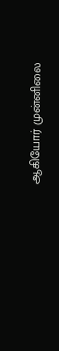ஆகியோர் முன்னிலை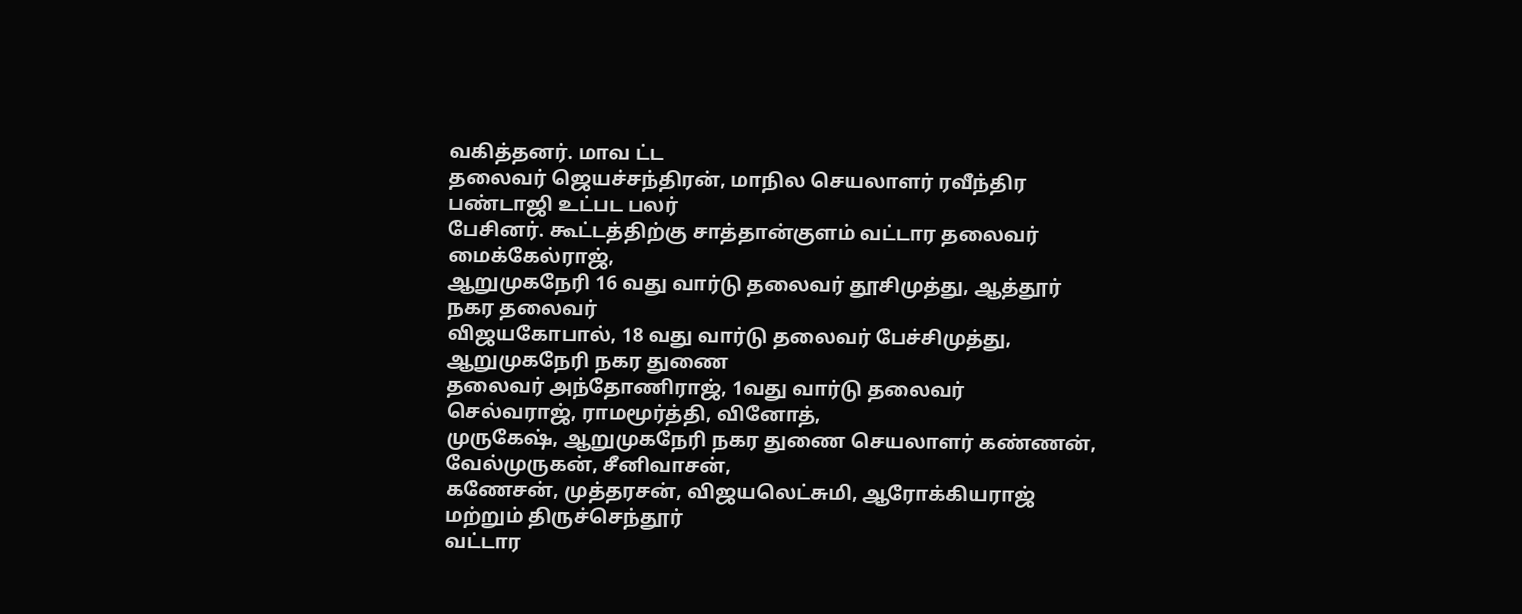வகித்தனர். மாவ ட்ட
தலைவர் ஜெயச்சந்திரன், மாநில செயலாளர் ரவீந்திர பண்டாஜி உட்பட பலர்
பேசினர். கூட்டத்திற்கு சாத்தான்குளம் வட்டார தலைவர் மைக்கேல்ராஜ்,
ஆறுமுகநேரி 16 வது வார்டு தலைவர் தூசிமுத்து, ஆத்தூர் நகர தலைவர்
விஜயகோபால், 18 வது வார்டு தலைவர் பேச்சிமுத்து, ஆறுமுகநேரி நகர துணை
தலைவர் அந்தோணிராஜ், 1வது வார்டு தலைவர் செல்வராஜ், ராமமூர்த்தி, வினோத்,
முருகேஷ், ஆறுமுகநேரி நகர துணை செயலாளர் கண்ணன், வேல்முருகன், சீனிவாசன்,
கணேசன், முத்தரசன், விஜயலெட்சுமி, ஆரோக்கியராஜ் மற்றும் திருச்செந்தூர்
வட்டார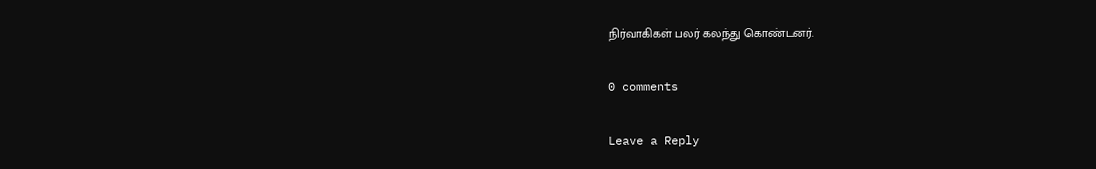நிர்வாகிகள் பலர் கலந்து கொண்டனர்.

0 comments

Leave a Reply